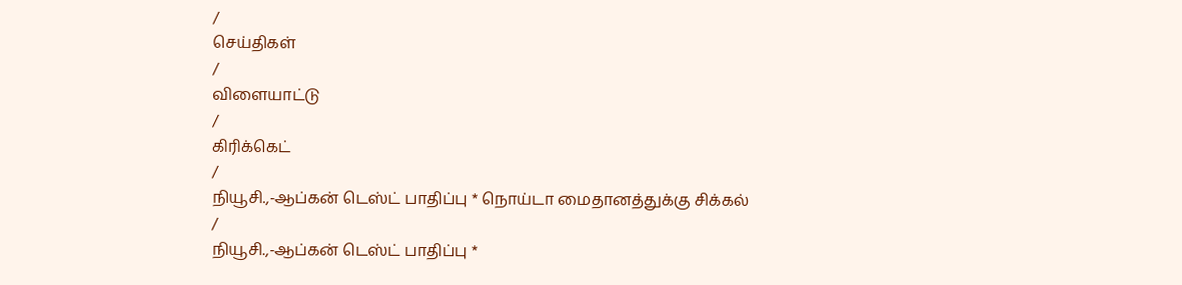/
செய்திகள்
/
விளையாட்டு
/
கிரிக்கெட்
/
நியூசி.,-ஆப்கன் டெஸ்ட் பாதிப்பு * நொய்டா மைதானத்துக்கு சிக்கல்
/
நியூசி.,-ஆப்கன் டெஸ்ட் பாதிப்பு *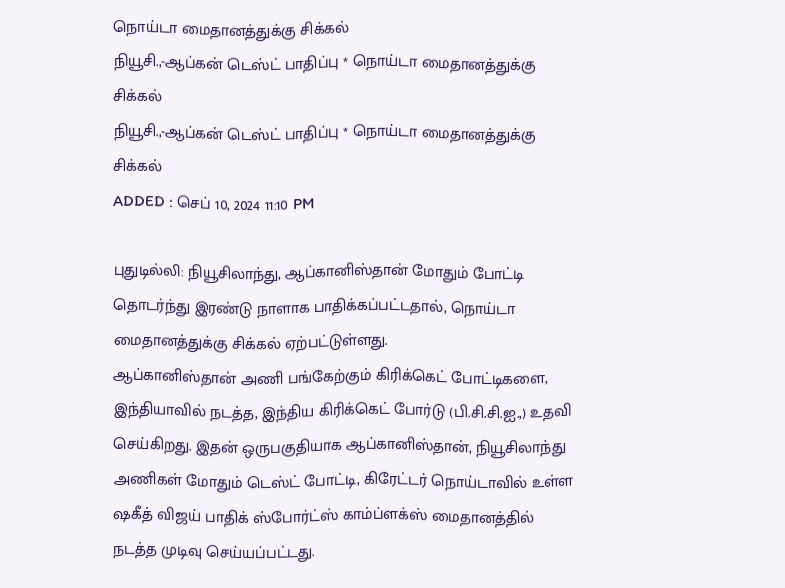நொய்டா மைதானத்துக்கு சிக்கல்
நியூசி.,-ஆப்கன் டெஸ்ட் பாதிப்பு * நொய்டா மைதானத்துக்கு சிக்கல்
நியூசி.,-ஆப்கன் டெஸ்ட் பாதிப்பு * நொய்டா மைதானத்துக்கு சிக்கல்
ADDED : செப் 10, 2024 11:10 PM

புதுடில்லி: நியூசிலாந்து, ஆப்கானிஸ்தான் மோதும் போட்டி தொடர்ந்து இரண்டு நாளாக பாதிக்கப்பட்டதால், நொய்டா மைதானத்துக்கு சிக்கல் ஏற்பட்டுள்ளது.
ஆப்கானிஸ்தான் அணி பங்கேற்கும் கிரிக்கெட் போட்டிகளை, இந்தியாவில் நடத்த, இந்திய கிரிக்கெட் போர்டு (பி.சி.சி.ஐ.,) உதவி செய்கிறது. இதன் ஒருபகுதியாக ஆப்கானிஸ்தான், நியூசிலாந்து அணிகள் மோதும் டெஸ்ட் போட்டி, கிரேட்டர் நொய்டாவில் உள்ள ஷகீத் விஜய் பாதிக் ஸ்போர்ட்ஸ் காம்ப்ளக்ஸ் மைதானத்தில் நடத்த முடிவு செய்யப்பட்டது.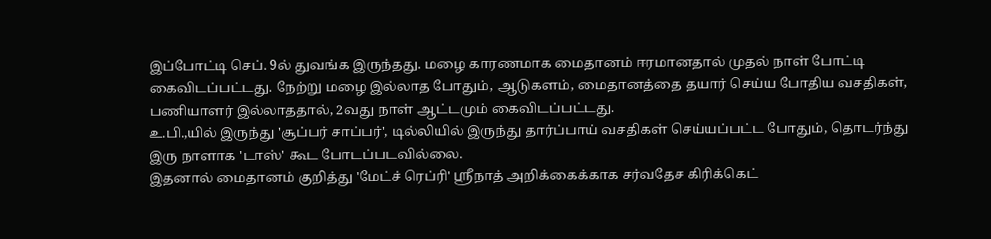இப்போட்டி செப். 9ல் துவங்க இருந்தது. மழை காரணமாக மைதானம் ஈரமானதால் முதல் நாள் போட்டி கைவிடப்பட்டது. நேற்று மழை இல்லாத போதும், ஆடுகளம், மைதானத்தை தயார் செய்ய போதிய வசதிகள், பணியாளர் இல்லாததால், 2வது நாள் ஆட்டமும் கைவிடப்பட்டது.
உ.பி.,யில் இருந்து 'சூப்பர் சாப்பர்', டில்லியில் இருந்து தார்ப்பாய் வசதிகள் செய்யப்பட்ட போதும், தொடர்ந்து இரு நாளாக 'டாஸ்' கூட போடப்படவில்லை.
இதனால் மைதானம் குறித்து 'மேட்ச் ரெப்ரி' ஸ்ரீநாத் அறிக்கைக்காக சர்வதேச கிரிக்கெட்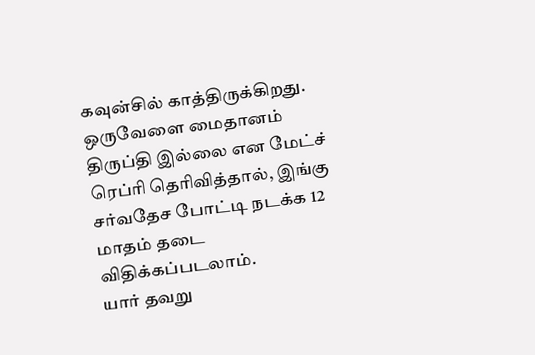கவுன்சில் காத்திருக்கிறது. ஒருவேளை மைதானம் திருப்தி இல்லை என மேட்ச் ரெப்ரி தெரிவித்தால், இங்கு சர்வதேச போட்டி நடக்க 12 மாதம் தடை விதிக்கப்படலாம்.
யார் தவறு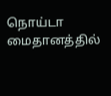நொய்டா மைதானத்தில்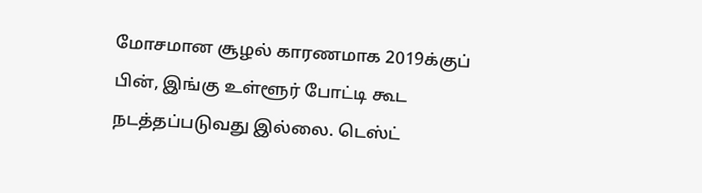மோசமான சூழல் காரணமாக 2019க்குப் பின், இங்கு உள்ளூர் போட்டி கூட நடத்தப்படுவது இல்லை. டெஸ்ட்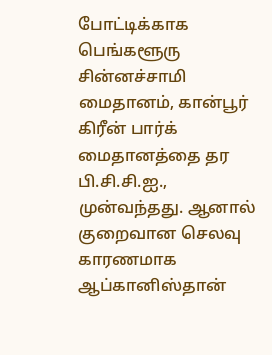போட்டிக்காக பெங்களூரு சின்னச்சாமி மைதானம், கான்பூர் கிரீன் பார்க் மைதானத்தை தர பி.சி.சி.ஐ., முன்வந்தது. ஆனால் குறைவான செலவு காரணமாக ஆப்கானிஸ்தான்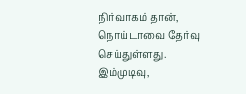நிர்வாகம் தான், நொய்டாவை தேர்வு செய்துள்ளது. இம்முடிவு,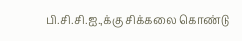பி.சி.சி.ஐ.,க்கு சிக்கலை கொண்டு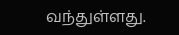வந்துள்ளது.